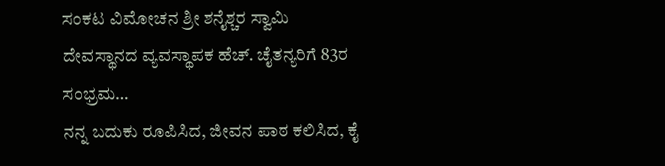ಸಂಕಟ ವಿಮೋಚನ ಶ್ರೀ ಶನೈಶ್ಚರ ಸ್ವಾಮಿ ದೇವಸ್ಥಾನದ ವ್ಯವಸ್ಥಾಪಕ ಹೆಚ್. ಚೈತನ್ಯರಿಗೆ 83ರ ಸಂಭ್ರಮ…
ನನ್ನ ಬದುಕು ರೂಪಿಸಿದ, ಜೀವನ ಪಾಠ ಕಲಿಸಿದ, ಕೈ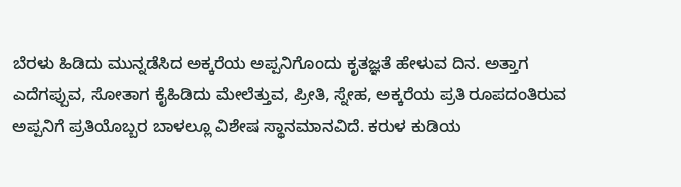ಬೆರಳು ಹಿಡಿದು ಮುನ್ನಡೆಸಿದ ಅಕ್ಕರೆಯ ಅಪ್ಪನಿಗೊಂದು ಕೃತಜ್ಞತೆ ಹೇಳುವ ದಿನ. ಅತ್ತಾಗ ಎದೆಗಪ್ಪುವ, ಸೋತಾಗ ಕೈಹಿಡಿದು ಮೇಲೆತ್ತುವ, ಪ್ರೀತಿ, ಸ್ನೇಹ, ಅಕ್ಕರೆಯ ಪ್ರತಿ ರೂಪದಂತಿರುವ ಅಪ್ಪನಿಗೆ ಪ್ರತಿಯೊಬ್ಬರ ಬಾಳಲ್ಲೂ ವಿಶೇಷ ಸ್ಥಾನಮಾನವಿದೆ. ಕರುಳ ಕುಡಿಯ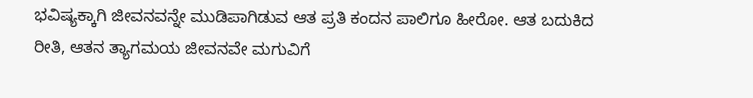ಭವಿಷ್ಯಕ್ಕಾಗಿ ಜೀವನವನ್ನೇ ಮುಡಿಪಾಗಿಡುವ ಆತ ಪ್ರತಿ ಕಂದನ ಪಾಲಿಗೂ ಹೀರೋ. ಆತ ಬದುಕಿದ ರೀತಿ, ಆತನ ತ್ಯಾಗಮಯ ಜೀವನವೇ ಮಗುವಿಗೆ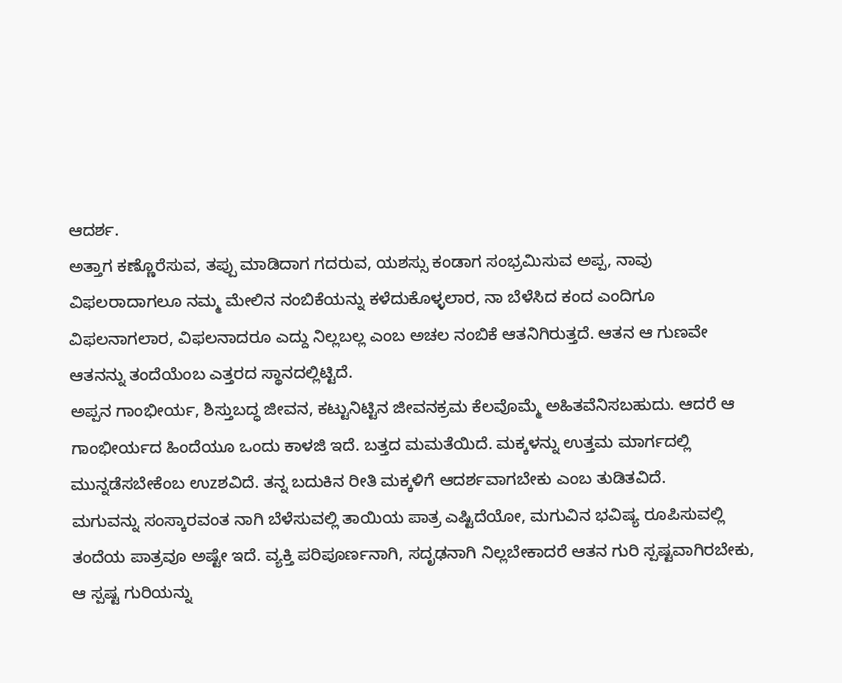ಆದರ್ಶ.
ಅತ್ತಾಗ ಕಣ್ಣೊರೆಸುವ, ತಪ್ಪು ಮಾಡಿದಾಗ ಗದರುವ, ಯಶಸ್ಸು ಕಂಡಾಗ ಸಂಭ್ರಮಿಸುವ ಅಪ್ಪ, ನಾವು ವಿಫಲರಾದಾಗಲೂ ನಮ್ಮ ಮೇಲಿನ ನಂಬಿಕೆಯನ್ನು ಕಳೆದುಕೊಳ್ಳಲಾರ, ನಾ ಬೆಳೆಸಿದ ಕಂದ ಎಂದಿಗೂ ವಿಫಲನಾಗಲಾರ, ವಿಫಲನಾದರೂ ಎದ್ದು ನಿಲ್ಲಬಲ್ಲ ಎಂಬ ಅಚಲ ನಂಬಿಕೆ ಆತನಿಗಿರುತ್ತದೆ. ಆತನ ಆ ಗುಣವೇ ಆತನನ್ನು ತಂದೆಯೆಂಬ ಎತ್ತರದ ಸ್ಥಾನದಲ್ಲಿಟ್ಟಿದೆ.
ಅಪ್ಪನ ಗಾಂಭೀರ್ಯ, ಶಿಸ್ತುಬದ್ಧ ಜೀವನ, ಕಟ್ಟುನಿಟ್ಟಿನ ಜೀವನಕ್ರಮ ಕೆಲವೊಮ್ಮೆ ಅಹಿತವೆನಿಸಬಹುದು. ಆದರೆ ಆ ಗಾಂಭೀರ್ಯದ ಹಿಂದೆಯೂ ಒಂದು ಕಾಳಜಿ ಇದೆ. ಬತ್ತದ ಮಮತೆಯಿದೆ. ಮಕ್ಕಳನ್ನು ಉತ್ತಮ ಮಾರ್ಗದಲ್ಲಿ ಮುನ್ನಡೆಸಬೇಕೆಂಬ ಉzಶವಿದೆ. ತನ್ನ ಬದುಕಿನ ರೀತಿ ಮಕ್ಕಳಿಗೆ ಆದರ್ಶವಾಗಬೇಕು ಎಂಬ ತುಡಿತವಿದೆ.
ಮಗುವನ್ನು ಸಂಸ್ಕಾರವಂತ ನಾಗಿ ಬೆಳೆಸುವಲ್ಲಿ ತಾಯಿಯ ಪಾತ್ರ ಎಷ್ಟಿದೆಯೋ, ಮಗುವಿನ ಭವಿಷ್ಯ ರೂಪಿಸುವಲ್ಲಿ ತಂದೆಯ ಪಾತ್ರವೂ ಅಷ್ಟೇ ಇದೆ. ವ್ಯಕ್ತಿ ಪರಿಪೂರ್ಣನಾಗಿ, ಸದೃಢನಾಗಿ ನಿಲ್ಲಬೇಕಾದರೆ ಆತನ ಗುರಿ ಸ್ಪಷ್ಟವಾಗಿರಬೇಕು, ಆ ಸ್ಪಷ್ಟ ಗುರಿಯನ್ನು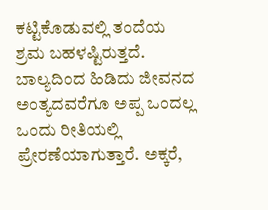ಕಟ್ಟಿಕೊಡುವಲ್ಲಿ ತಂದೆಯ ಶ್ರಮ ಬಹಳಷ್ಟಿರುತ್ತದೆ.
ಬಾಲ್ಯದಿಂದ ಹಿಡಿದು ಜೀವನದ ಅಂತ್ಯದವರೆಗೂ ಅಪ್ಪ ಒಂದಲ್ಲ ಒಂದು ರೀತಿಯಲ್ಲಿ ಪ್ರೇರಣೆಯಾಗುತ್ತಾರೆ. ಅಕ್ಕರೆ,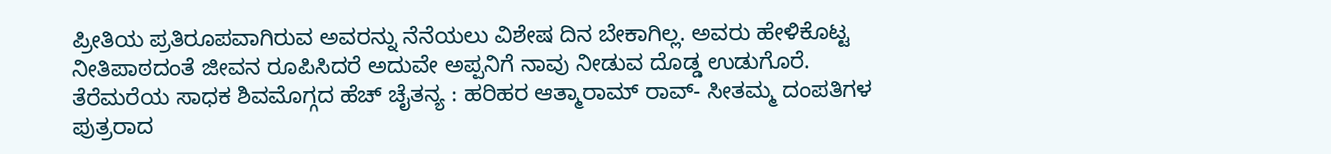ಪ್ರೀತಿಯ ಪ್ರತಿರೂಪವಾಗಿರುವ ಅವರನ್ನು ನೆನೆಯಲು ವಿಶೇಷ ದಿನ ಬೇಕಾಗಿಲ್ಲ. ಅವರು ಹೇಳಿಕೊಟ್ಟ ನೀತಿಪಾಠದಂತೆ ಜೀವನ ರೂಪಿಸಿದರೆ ಅದುವೇ ಅಪ್ಪನಿಗೆ ನಾವು ನೀಡುವ ದೊಡ್ಡ ಉಡುಗೊರೆ.
ತೆರೆಮರೆಯ ಸಾಧಕ ಶಿವಮೊಗ್ಗದ ಹೆಚ್ ಚೈತನ್ಯ : ಹರಿಹರ ಆತ್ಮಾರಾಮ್ ರಾವ್- ಸೀತಮ್ಮ ದಂಪತಿಗಳ ಪುತ್ರರಾದ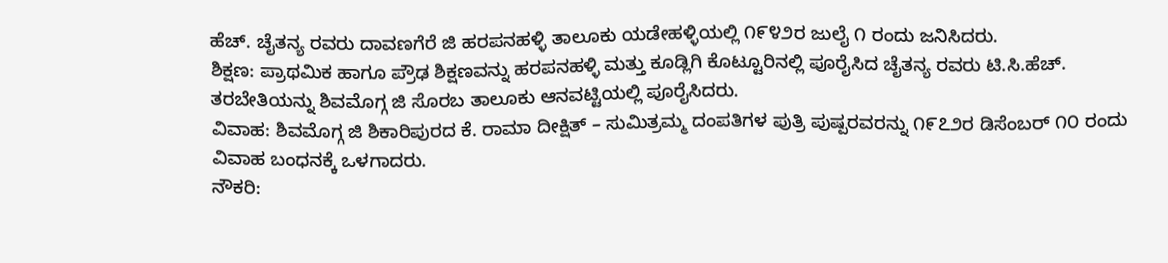ಹೆಚ್. ಚೈತನ್ಯ ರವರು ದಾವಣಗೆರೆ ಜಿ ಹರಪನಹಳ್ಳಿ ತಾಲೂಕು ಯಡೇಹಳ್ಳಿಯಲ್ಲಿ ೧೯೪೨ರ ಜುಲೈ ೧ ರಂದು ಜನಿಸಿದರು.
ಶಿಕ್ಷಣ: ಪ್ರಾಥಮಿಕ ಹಾಗೂ ಪ್ರೌಢ ಶಿಕ್ಷಣವನ್ನು ಹರಪನಹಳ್ಳಿ ಮತ್ತು ಕೂಡ್ಲಿಗಿ ಕೊಟ್ಟೂರಿನಲ್ಲಿ ಪೂರೈಸಿದ ಚೈತನ್ಯ ರವರು ಟಿ.ಸಿ.ಹೆಚ್. ತರಬೇತಿಯನ್ನು ಶಿವಮೊಗ್ಗ ಜಿ ಸೊರಬ ತಾಲೂಕು ಆನವಟ್ಟಿಯಲ್ಲಿ ಪೂರೈಸಿದರು.
ವಿವಾಹ: ಶಿವಮೊಗ್ಗ ಜಿ ಶಿಕಾರಿಪುರದ ಕೆ. ರಾಮಾ ದೀಕ್ಷಿತ್ – ಸುಮಿತ್ರಮ್ಮ ದಂಪತಿಗಳ ಪುತ್ರಿ ಪುಷ್ಪರವರನ್ನು ೧೯೭೨ರ ಡಿಸೆಂಬರ್ ೧೦ ರಂದು ವಿವಾಹ ಬಂಧನಕ್ಕೆ ಒಳಗಾದರು.
ನೌಕರಿ: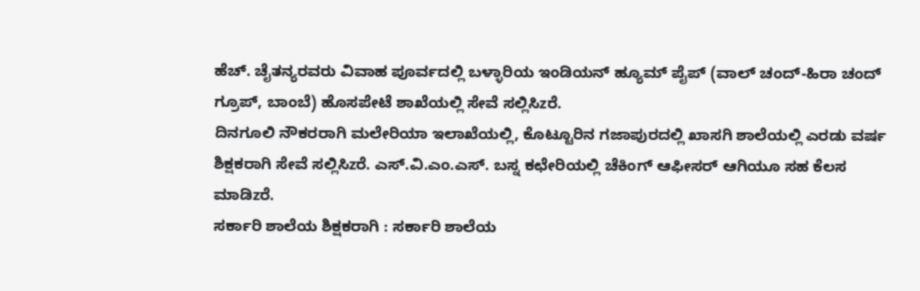ಹೆಚ್. ಚೈತನ್ಯರವರು ವಿವಾಹ ಪೂರ್ವದಲ್ಲಿ ಬಳ್ಳಾರಿಯ ಇಂಡಿಯನ್ ಹ್ಯೂಮ್ ಪೈಪ್ (ವಾಲ್ ಚಂದ್-ಹಿರಾ ಚಂದ್ ಗ್ರೂಪ್, ಬಾಂಬೆ) ಹೊಸಪೇಟೆ ಶಾಖೆಯಲ್ಲಿ ಸೇವೆ ಸಲ್ಲಿಸಿzರೆ.
ದಿನಗೂಲಿ ನೌಕರರಾಗಿ ಮಲೇರಿಯಾ ಇಲಾಖೆಯಲ್ಲಿ, ಕೊಟ್ಟೂರಿನ ಗಜಾಪುರದಲ್ಲಿ ಖಾಸಗಿ ಶಾಲೆಯಲ್ಲಿ ಎರಡು ವರ್ಷ ಶಿಕ್ಷಕರಾಗಿ ಸೇವೆ ಸಲ್ಲಿಸಿzರೆ. ಎಸ್.ವಿ.ಎಂ.ಎಸ್. ಬಸ್ನ ಕಛೇರಿಯಲ್ಲಿ ಚೆಕಿಂಗ್ ಆಫೀಸರ್ ಆಗಿಯೂ ಸಹ ಕೆಲಸ ಮಾಡಿzರೆ.
ಸರ್ಕಾರಿ ಶಾಲೆಯ ಶಿಕ್ಷಕರಾಗಿ : ಸರ್ಕಾರಿ ಶಾಲೆಯ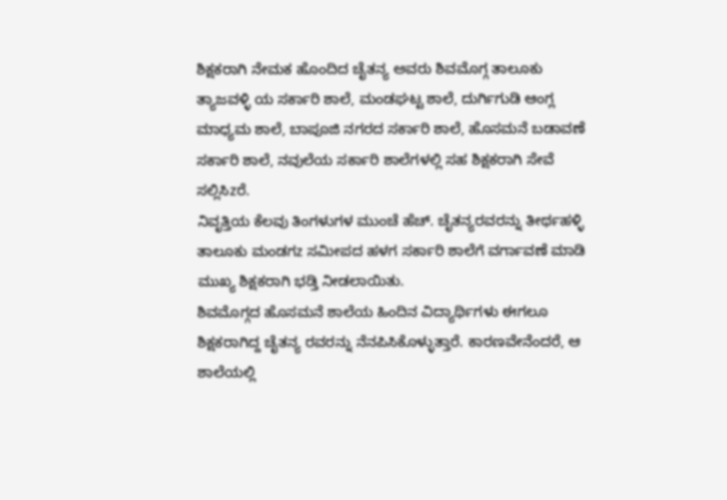ಶಿಕ್ಷಕರಾಗಿ ನೇಮಕ ಹೊಂದಿದ ಚೈತನ್ಯ ಅವರು ಶಿವಮೊಗ್ಗ ತಾಲೂಕು ತ್ಯಾಜವಳ್ಳಿ ಯ ಸರ್ಕಾರಿ ಶಾಲೆ, ಮಂಡಘಟ್ಟ ಶಾಲೆ, ದುರ್ಗಿಗುಡಿ ಆಂಗ್ಲ ಮಾಧ್ಯಮ ಶಾಲೆ, ಬಾಪೂಜಿ ನಗರದ ಸರ್ಕಾರಿ ಶಾಲೆ, ಹೊಸಮನೆ ಬಡಾವಣೆ ಸರ್ಕಾರಿ ಶಾಲೆ, ನವುಲೆಯ ಸರ್ಕಾರಿ ಶಾಲೆಗಳಲ್ಲಿ ಸಹ ಶಿಕ್ಷಕರಾಗಿ ಸೇವೆ ಸಲ್ಲಿಸಿzರೆ.
ನಿವೃತ್ತಿಯ ಕೆಲವು ತಿಂಗಳುಗಳ ಮುಂಚೆ ಹೆಚ್. ಚೈತನ್ಯರವರನ್ನು ತೀರ್ಥಹಳ್ಳಿ ತಾಲೂಕು ಮಂಡಗz ಸಮೀಪದ ಹಳಗ ಸರ್ಕಾರಿ ಶಾಲೆಗೆ ವರ್ಗಾವಣೆ ಮಾಡಿ ಮುಖ್ಯ ಶಿಕ್ಷಕರಾಗಿ ಭಡ್ತಿ ನೀಡಲಾಯಿತು.
ಶಿವಮೊಗ್ಗದ ಹೊಸಮನೆ ಶಾಲೆಯ ಹಿಂದಿನ ವಿದ್ಯಾರ್ಥಿಗಳು ಈಗಲೂ ಶಿಕ್ಷಕರಾಗಿದ್ದ ಚೈತನ್ಯ ರವರನ್ನು ನೆನಪಿಸಿಕೊಳ್ಳುತ್ತಾರೆ. ಕಾರಣವೇನೆಂದರೆ, ಆ ಶಾಲೆಯಲ್ಲಿ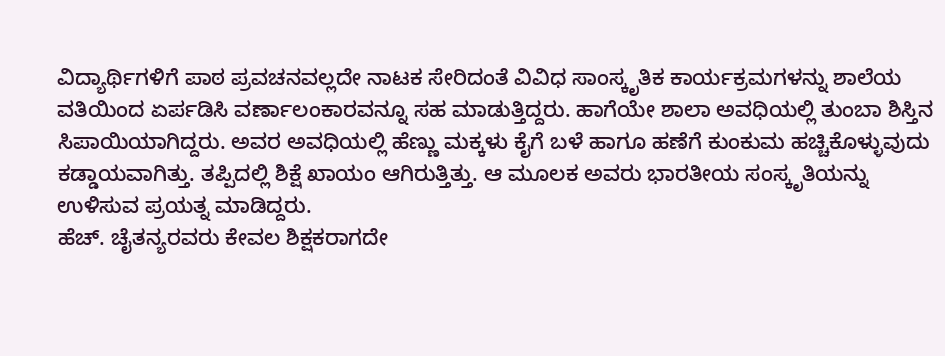ವಿದ್ಯಾರ್ಥಿಗಳಿಗೆ ಪಾಠ ಪ್ರವಚನವಲ್ಲದೇ ನಾಟಕ ಸೇರಿದಂತೆ ವಿವಿಧ ಸಾಂಸ್ಕೃತಿಕ ಕಾರ್ಯಕ್ರಮಗಳನ್ನು ಶಾಲೆಯ ವತಿಯಿಂದ ಏರ್ಪಡಿಸಿ ವರ್ಣಾಲಂಕಾರವನ್ನೂ ಸಹ ಮಾಡುತ್ತಿದ್ದರು. ಹಾಗೆಯೇ ಶಾಲಾ ಅವಧಿಯಲ್ಲಿ ತುಂಬಾ ಶಿಸ್ತಿನ ಸಿಪಾಯಿಯಾಗಿದ್ದರು. ಅವರ ಅವಧಿಯಲ್ಲಿ ಹೆಣ್ಣು ಮಕ್ಕಳು ಕೈಗೆ ಬಳೆ ಹಾಗೂ ಹಣೆಗೆ ಕುಂಕುಮ ಹಚ್ಚಿಕೊಳ್ಳುವುದು ಕಡ್ಡಾಯವಾಗಿತ್ತು. ತಪ್ಪಿದಲ್ಲಿ ಶಿಕ್ಷೆ ಖಾಯಂ ಆಗಿರುತ್ತಿತ್ತು. ಆ ಮೂಲಕ ಅವರು ಭಾರತೀಯ ಸಂಸ್ಕೃತಿಯನ್ನು ಉಳಿಸುವ ಪ್ರಯತ್ನ ಮಾಡಿದ್ದರು.
ಹೆಚ್. ಚೈತನ್ಯರವರು ಕೇವಲ ಶಿಕ್ಷಕರಾಗದೇ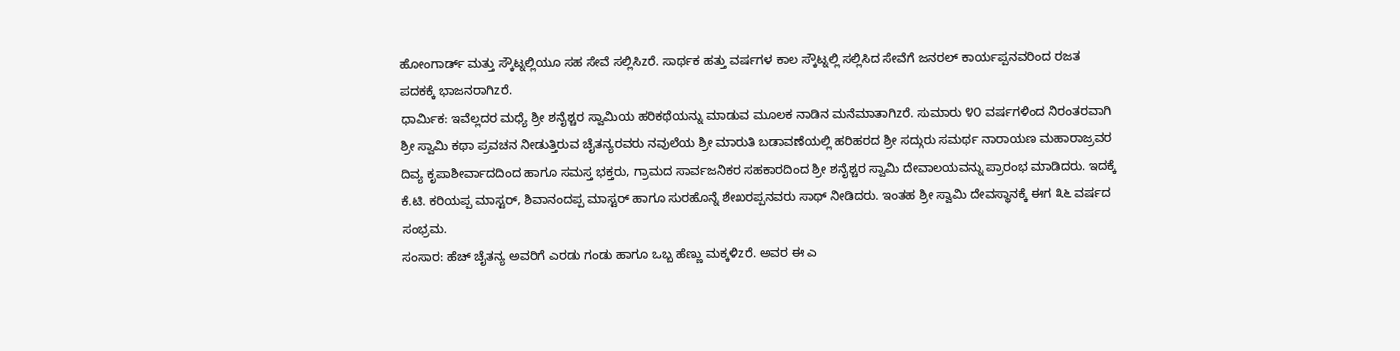ಹೋಂಗಾರ್ಡ್ ಮತ್ತು ಸ್ಕೌಟ್ನಲ್ಲಿಯೂ ಸಹ ಸೇವೆ ಸಲ್ಲಿಸಿzರೆ. ಸಾರ್ಥಕ ಹತ್ತು ವರ್ಷಗಳ ಕಾಲ ಸ್ಕೌಟ್ನಲ್ಲಿ ಸಲ್ಲಿಸಿದ ಸೇವೆಗೆ ಜನರಲ್ ಕಾರ್ಯಪ್ಪನವರಿಂದ ರಜತ ಪದಕಕ್ಕೆ ಭಾಜನರಾಗಿzರೆ.
ಧಾರ್ಮಿಕ: ಇವೆಲ್ಲದರ ಮಧ್ಯೆ ಶ್ರೀ ಶನೈಶ್ಚರ ಸ್ವಾಮಿಯ ಹರಿಕಥೆಯನ್ನು ಮಾಡುವ ಮೂಲಕ ನಾಡಿನ ಮನೆಮಾತಾಗಿzರೆ. ಸುಮಾರು ೪೦ ವರ್ಷಗಳಿಂದ ನಿರಂತರವಾಗಿ ಶ್ರೀ ಸ್ವಾಮಿ ಕಥಾ ಪ್ರವಚನ ನೀಡುತ್ತಿರುವ ಚೈತನ್ಯರವರು ನವುಲೆಯ ಶ್ರೀ ಮಾರುತಿ ಬಡಾವಣೆಯಲ್ಲಿ ಹರಿಹರದ ಶ್ರೀ ಸದ್ಗುರು ಸಮರ್ಥ ನಾರಾಯಣ ಮಹಾರಾಜ್ರವರ ದಿವ್ಯ ಕೃಪಾಶೀರ್ವಾದದಿಂದ ಹಾಗೂ ಸಮಸ್ತ ಭಕ್ತರು, ಗ್ರಾಮದ ಸಾರ್ವಜನಿಕರ ಸಹಕಾರದಿಂದ ಶ್ರೀ ಶನೈಶ್ಚರ ಸ್ವಾಮಿ ದೇವಾಲಯವನ್ನು ಪ್ರಾರಂಭ ಮಾಡಿದರು. ಇದಕ್ಕೆ ಕೆ.ಟಿ. ಕರಿಯಪ್ಪ ಮಾಸ್ಟರ್, ಶಿವಾನಂದಪ್ಪ ಮಾಸ್ಟರ್ ಹಾಗೂ ಸುರಹೊನ್ನೆ ಶೇಖರಪ್ಪನವರು ಸಾಥ್ ನೀಡಿದರು. ಇಂತಹ ಶ್ರೀ ಸ್ವಾಮಿ ದೇವಸ್ಥಾನಕ್ಕೆ ಈಗ ೩೬ ವರ್ಷದ ಸಂಭ್ರಮ.
ಸಂಸಾರ: ಹೆಚ್ ಚೈತನ್ಯ ಅವರಿಗೆ ಎರಡು ಗಂಡು ಹಾಗೂ ಒಬ್ಬ ಹೆಣ್ಣು ಮಕ್ಕಳಿzರೆ. ಅವರ ಈ ಎ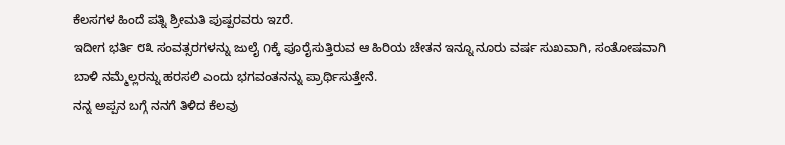ಕೆಲಸಗಳ ಹಿಂದೆ ಪತ್ನಿ ಶ್ರೀಮತಿ ಪುಷ್ಪರವರು ಇzರೆ.
ಇದೀಗ ಭರ್ತಿ ೮೩ ಸಂವತ್ಸರಗಳನ್ನು ಜುಲೈ ೧ಕ್ಕೆ ಪೂರೈಸುತ್ತಿರುವ ಆ ಹಿರಿಯ ಚೇತನ ಇನ್ನೂ ನೂರು ವರ್ಷ ಸುಖವಾಗಿ, ಸಂತೋಷವಾಗಿ ಬಾಳಿ ನಮ್ಮೆಲ್ಲರನ್ನು ಹರಸಲಿ ಎಂದು ಭಗವಂತನನ್ನು ಪ್ರಾರ್ಥಿಸುತ್ತೇನೆ.
ನನ್ನ ಅಪ್ಪನ ಬಗ್ಗೆ ನನಗೆ ತಿಳಿದ ಕೆಲವು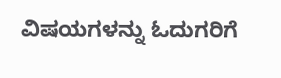ವಿಷಯಗಳನ್ನು ಓದುಗರಿಗೆ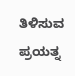ತಿಳಿಸುವ ಪ್ರಯತ್ನ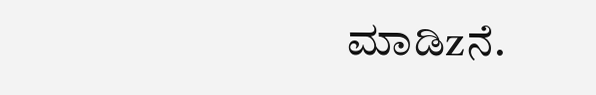ಮಾಡಿzನೆ.